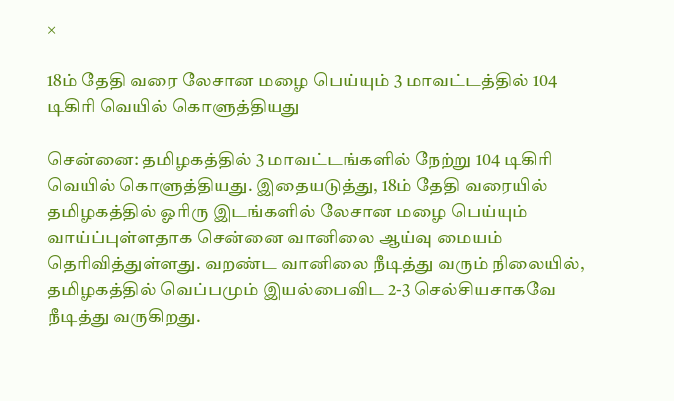×

18ம் தேதி வரை லேசான மழை பெய்யும் 3 மாவட்டத்தில் 104 டிகிரி வெயில் கொளுத்தியது

சென்னை: தமிழகத்தில் 3 மாவட்டங்களில் நேற்று 104 டிகிரி வெயில் கொளுத்தியது. இதையடுத்து, 18ம் தேதி வரையில் தமிழகத்தில் ஓரிரு இடங்களில் லேசான மழை பெய்யும் வாய்ப்புள்ளதாக சென்னை வானிலை ஆய்வு மையம் தெரிவித்துள்ளது. வறண்ட வானிலை நீடித்து வரும் நிலையில், தமிழகத்தில் வெப்பமும் இயல்பைவிட 2-3 செல்சியசாகவே நீடித்து வருகிறது.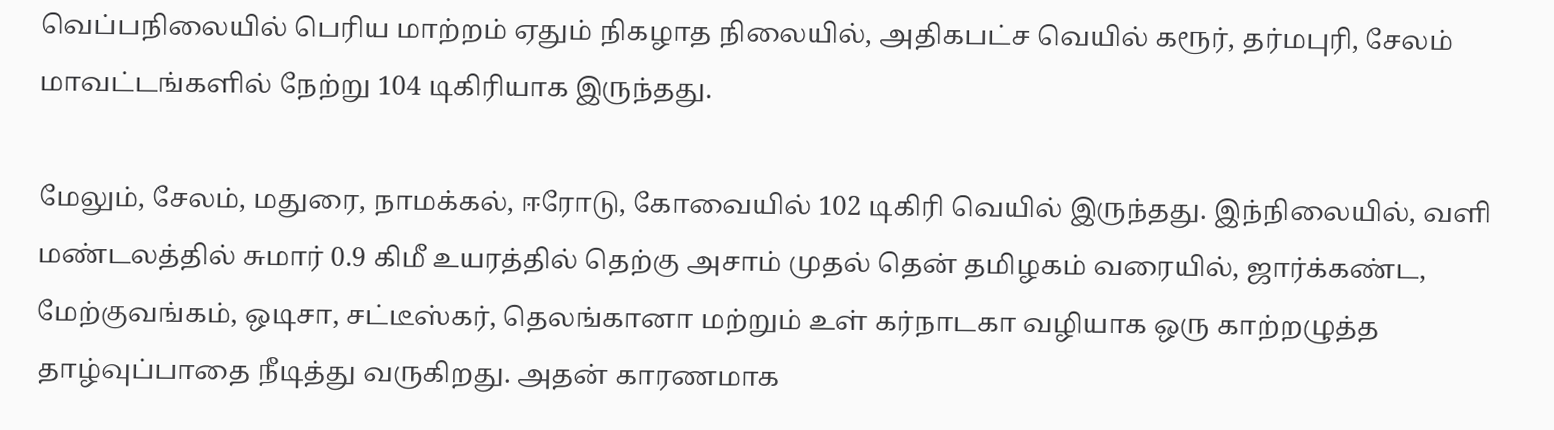வெப்பநிலையில் பெரிய மாற்றம் ஏதும் நிகழாத நிலையில், அதிகபட்ச வெயில் கரூர், தர்மபுரி, சேலம் மாவட்டங்களில் நேற்று 104 டிகிரியாக இருந்தது.

மேலும், சேலம், மதுரை, நாமக்கல், ஈரோடு, கோவையில் 102 டிகிரி வெயில் இருந்தது. இந்நிலையில், வளி மண்டலத்தில் சுமார் 0.9 கிமீ உயரத்தில் தெற்கு அசாம் முதல் தென் தமிழகம் வரையில், ஜார்க்கண்ட, மேற்குவங்கம், ஒடிசா, சட்டீஸ்கர், தெலங்கானா மற்றும் உள் கர்நாடகா வழியாக ஒரு காற்றழுத்த தாழ்வுப்பாதை நீடித்து வருகிறது. அதன் காரணமாக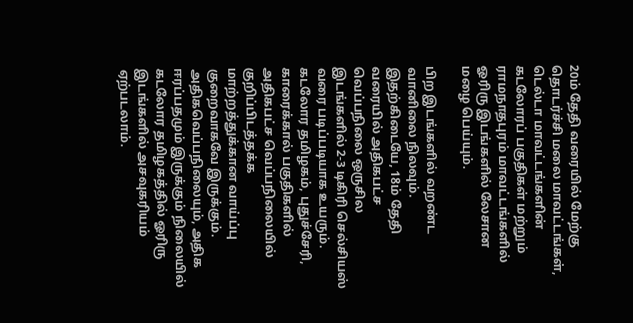20ம் தேதி வரையில் மேற்கு தொடர்ச்சி மலை மாவட்டங்கள், டெல்டா மாவட்டங்களின் கடலோரப் பகுதிகள் மற்றும் ராமநாதபுரம் மாவட்டங்களில் ஓரிரு இடங்களில் லேசான மழை பெய்யும்.

பிற இடங்களில் வறண்ட வானிலை நிலவும். இதற்கிடையே, 18ம் தேதி வரையில் அதிகபட்ச வெப்பநிலை ஒருசில இடங்களில் 2-3 டிகிரி செல்சியஸ் வரை படிப்படியாக உயரும். கடலோர தமிழகம், புதுச்சேரி, காரைக்கால் பகுதிகளில் அதிகபட்ச வெப்பநிலையில் குறிப்பிடத்தக்க மாற்றத்துக்கான வாய்ப்பு குறைவாகவே இருக்கும். அதிகவெப்பநிலையும், அதிக ஈரப்பதமும் இருக்கும் நிலையில் கடலோர தமிழகத்தில் ஓரிரு இடங்களில் அசவுகரியம் ஏற்படலாம்.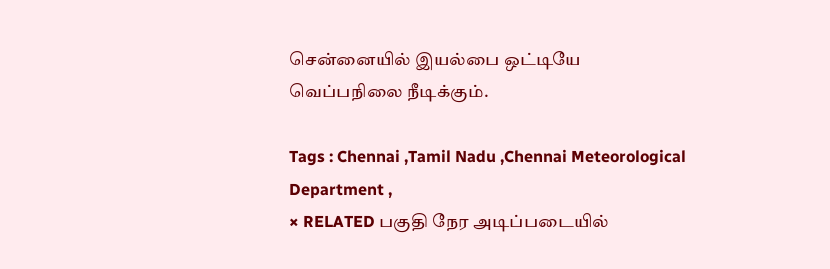சென்னையில் இயல்பை ஒட்டியே வெப்பநிலை நீடிக்கும்.

Tags : Chennai ,Tamil Nadu ,Chennai Meteorological Department ,
× RELATED பகுதி நேர அடிப்படையில்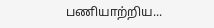பணியாற்றிய...